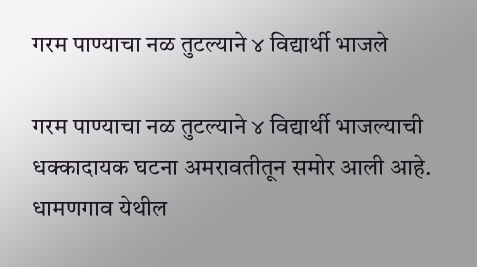गरम पाण्याचा नळ तुटल्याने ४ विद्यार्थी भाजले

गरम पाण्याचा नळ तुटल्याने ४ विद्यार्थी भाजल्याची धक्कादायक घटना अमरावतीतून समोर आली आहे. धामणगाव येथील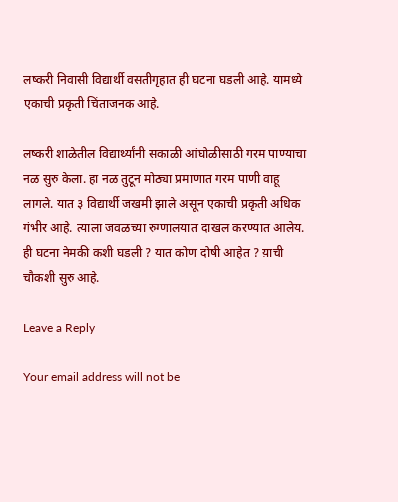लष्करी निवासी विद्यार्थी वसतीगृहात ही घटना घडली आहे. यामध्ये एकाची प्रकृती चिंताजनक आहे.

लष्करी शाळेतील विद्यार्थ्यांनी सकाळी आंघोळीसाठी गरम पाण्याचा नळ सुरु केला. हा नळ तुटून मोठ्या प्रमाणात गरम पाणी वाहू लागले. यात ३ विद्यार्थी जखमी झाले असून एकाची प्रकृती अधिक गंभीर आहे. त्याला जवळच्या रुग्णालयात दाखल करण्यात आलेय. ही घटना नेमकी कशी घडली ? यात कोण दोषी आहेत ? य़ाची चौकशी सुरु आहे.

Leave a Reply

Your email address will not be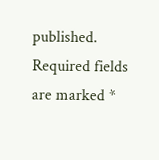published. Required fields are marked *